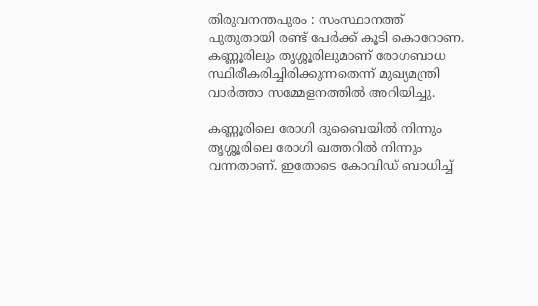തിരുവനന്തപുരം : സംസ്ഥാനത്ത് പുതുതായി രണ്ട് പേര്‍ക്ക് കൂടി കൊറോണ. കണ്ണൂരിലും തൃശ്ശൂരിലുമാണ് രോഗബാധ സ്ഥിരീകരിച്ചിരിക്കുന്നതെന്ന് മുഖ്യമന്ത്രി വാര്‍ത്താ സമ്മേളനത്തില്‍ അറിയിച്ചു.

കണ്ണൂരിലെ രോഗി ദുബൈയില്‍ നിന്നും തൃശ്ശൂരിലെ രോഗി ഖത്തറില്‍ നിന്നും വന്നതാണ്. ഇതോടെ കോവിഡ് ബാധിച്ച്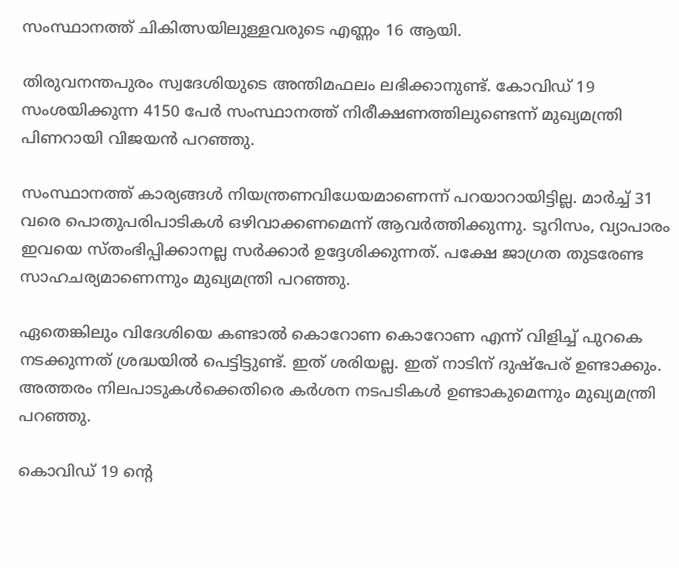സംസ്ഥാനത്ത് ചികിത്സയിലുള്ളവരുടെ എണ്ണം 16 ആയി.

തിരുവനന്തപുരം സ്വദേശിയുടെ അന്തിമഫലം ലഭിക്കാനുണ്ട്. കോവിഡ് 19 സംശയിക്കുന്ന 4150 പേര്‍ സംസ്ഥാനത്ത് നിരീക്ഷണത്തിലുണ്ടെന്ന് മുഖ്യമന്ത്രി പിണറായി വിജയന്‍ പറഞ്ഞു.

സംസ്ഥാനത്ത് കാര്യങ്ങള്‍ നിയന്ത്രണവിധേയമാണെന്ന് പറയാറായിട്ടില്ല. മാര്‍ച്ച് 31 വരെ പൊതുപരിപാടികള്‍ ഒഴിവാക്കണമെന്ന് ആവര്‍ത്തിക്കുന്നു. ടൂറിസം, വ്യാപാരം ഇവയെ സ്തംഭിപ്പിക്കാനല്ല സര്‍ക്കാര്‍ ഉദ്ദേശിക്കുന്നത്. പക്ഷേ ജാഗ്രത തുടരേണ്ട സാഹചര്യമാണെന്നും മുഖ്യമന്ത്രി പറഞ്ഞു.

ഏതെങ്കിലും വിദേശിയെ കണ്ടാല്‍ കൊറോണ കൊറോണ എന്ന് വിളിച്ച് പുറകെ നടക്കുന്നത് ശ്രദ്ധയില്‍ പെട്ടിട്ടുണ്ട്. ഇത് ശരിയല്ല. ഇത് നാടിന് ദുഷ്‌പേര് ഉണ്ടാക്കും. അത്തരം നിലപാടുകള്‍ക്കെതിരെ കര്‍ശന നടപടികള്‍ ഉണ്ടാകുമെന്നും മുഖ്യമന്ത്രി പറഞ്ഞു.

കൊവിഡ് 19 ന്റെ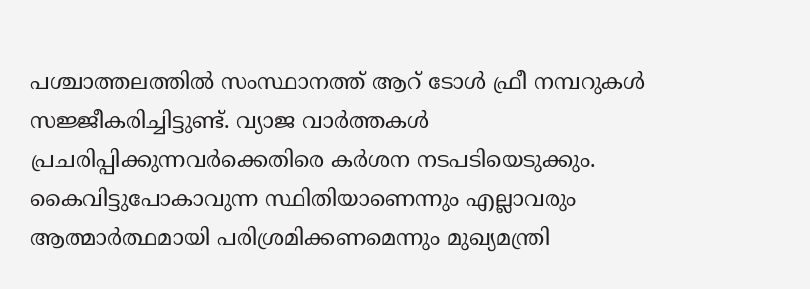പശ്ചാത്തലത്തില്‍ സംസ്ഥാനത്ത് ആറ് ടോള്‍ ഫ്രീ നമ്പറുകള്‍ സജ്ജീകരിച്ചിട്ടുണ്ട്. വ്യാജ വാര്‍ത്തകള്‍ പ്രചരിപ്പിക്കുന്നവര്‍ക്കെതിരെ കര്‍ശന നടപടിയെടുക്കും. കൈവിട്ടുപോകാവുന്ന സ്ഥിതിയാണെന്നും എല്ലാവരും ആത്മാര്‍ത്ഥമായി പരിശ്രമിക്കണമെന്നും മുഖ്യമന്ത്രി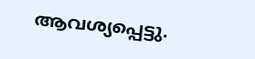ആവശ്യപ്പെട്ടു.